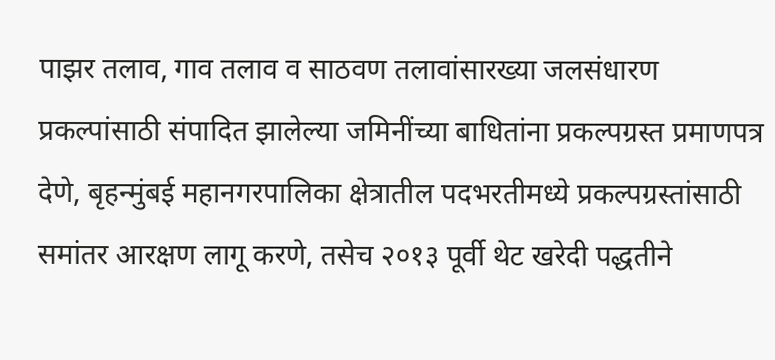पाझर तलाव, गाव तलाव व साठवण तलावांसारख्या जलसंधारण प्रकल्पांसाठी संपादित झालेल्या जमिनींच्या बाधितांना प्रकल्पग्रस्त प्रमाणपत्र देणे, बृहन्मुंबई महानगरपालिका क्षेत्रातील पदभरतीमध्ये प्रकल्पग्रस्तांसाठी समांतर आरक्षण लागू करणे, तसेच २०१३ पूर्वी थेट खरेदी पद्धतीने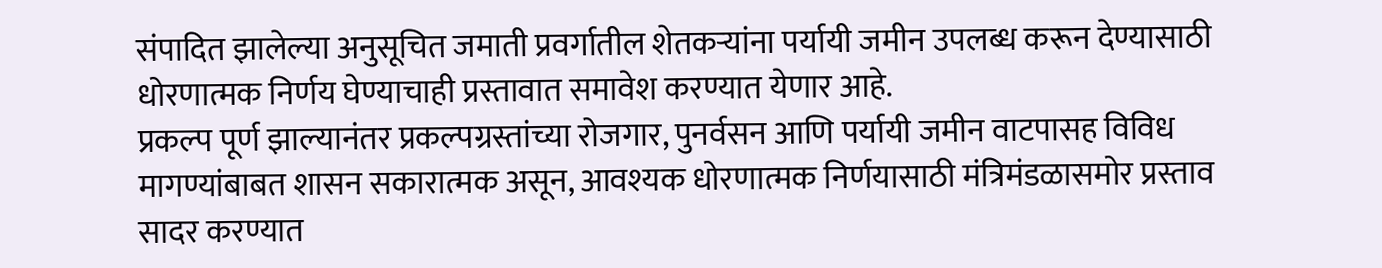संपादित झालेल्या अनुसूचित जमाती प्रवर्गातील शेतकऱ्यांना पर्यायी जमीन उपलब्ध करून देण्यासाठी धोरणात्मक निर्णय घेण्याचाही प्रस्तावात समावेश करण्यात येणार आहे.
प्रकल्प पूर्ण झाल्यानंतर प्रकल्पग्रस्तांच्या रोजगार, पुनर्वसन आणि पर्यायी जमीन वाटपासह विविध मागण्यांबाबत शासन सकारात्मक असून, आवश्यक धोरणात्मक निर्णयासाठी मंत्रिमंडळासमोर प्रस्ताव सादर करण्यात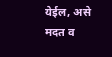येईल, असे मदत व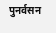पुनर्वसन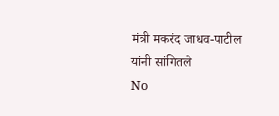मंत्री मकरंद जाधव-पाटील यांनी सांगितले
No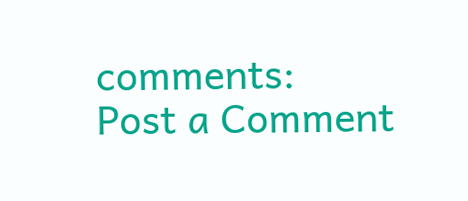comments:
Post a Comment